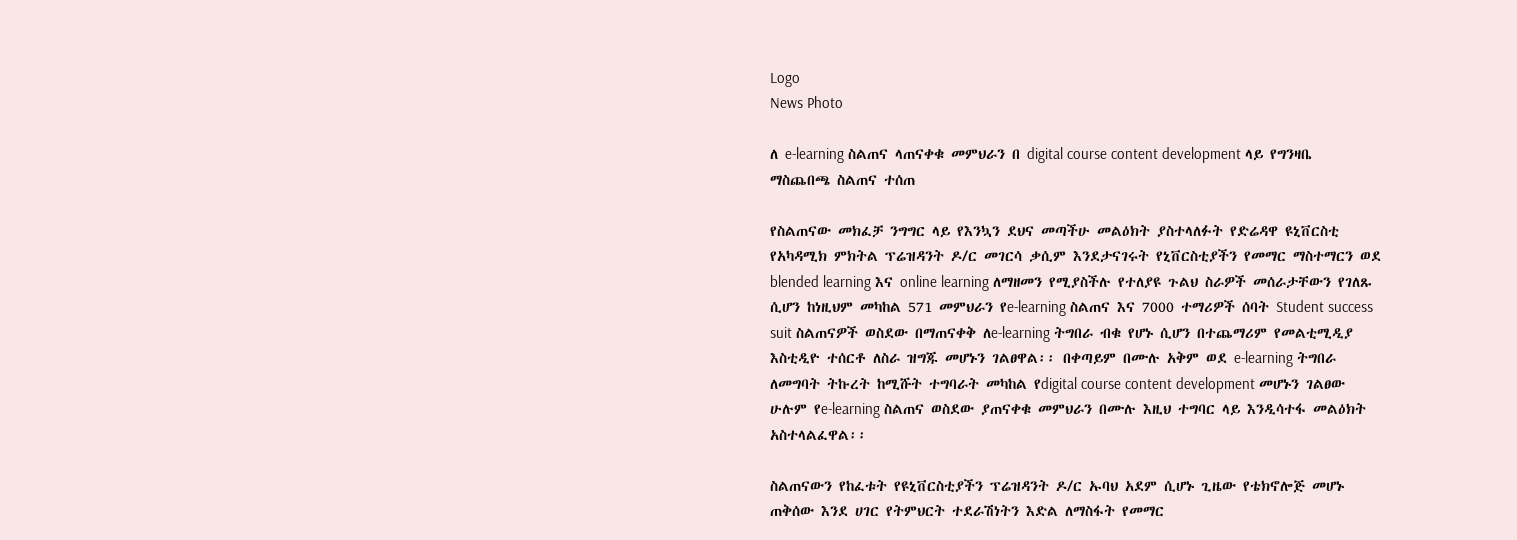Logo
News Photo

ለ e-learning ስልጠና ላጠናቀቁ መምህራን በ digital course content development ላይ የግንዛቤ ማስጨበጫ ስልጠና ተሰጠ

የስልጠናው መክፈቻ ንግግር ላይ የእንኳን ደህና መጣችሁ መልዕክት ያስተላለፉት የድሬዳዋ ዩኒቨርስቲ የአካዳሚክ ምክትል ፕሬዝዳንት ዶ/ር መገርሳ ቃሲም እንደታናገሩት የኒቨርስቲያችን የመማር ማስተማርን ወደ blended learning እና online learning ለማዘመን የሚያስችሉ የተለያዩ ጉልህ ስራዎች መሰራታቸውን የገለጹ ሲሆን ከነዚህም መካከል 571 መምህራን የe-learning ስልጠና እና 7000 ተማሪዎች ሰባት Student success suit ስልጠናዎች ወስደው በማጠናቀቅ ለe-learning ትግበራ ብቁ የሆኑ ሲሆን በተጨማሪም የመልቲሚዲያ እስቲዲዮ ተሰርቶ ለስራ ዝግጁ መሆኑን ገልፀዋል፡፡ በቀጣይም በሙሉ አቅም ወደ e-learning ትግበራ ለመግባት ትኩረት ከሚሹት ተግባራት መካከል የdigital course content development መሆኑን ገልፀው ሁሉም የe-learning ስልጠና ወስደው ያጠናቀቁ መምህራን በሙሉ እዚህ ተግባር ላይ እንዲሳተፋ መልዕክት አስተላልፈዋል፡፡

ስልጠናውን የከፈቱት የዩኒቨርስቲያችን ፕሬዝዳንት ዶ/ር ኡባህ አደም ሲሆኑ ጊዜው የቴክኖሎጅ መሆኑ ጠቅሰው እንደ ሀገር የትምህርት ተደራሽነትን እድል ለማስፋት የመማር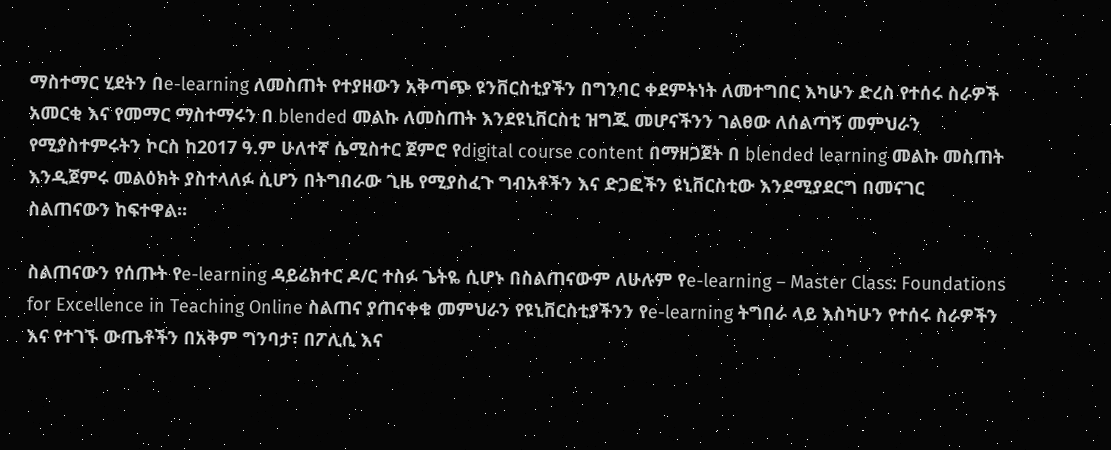ማስተማር ሂደትን በe-learning ለመስጠት የተያዘውን አቅጣጭ ዩንቨርስቲያችን በግንባር ቀደምትነት ለመተግበር እካሁን ድረስ የተሰሩ ስራዎች አመርቂ እና የመማር ማስተማሩን በ blended መልኩ ለመስጠት እንደዩኒቨርስቲ ዝግጁ መሆናችንን ገልፀው ለሰልጣኝ መምህራን የሚያስተምሩትን ኮርስ ከ2017 ዓ.ም ሁለተኛ ሴሚስተር ጀምሮ የdigital course content በማዘጋጀት በ blended learning መልኩ መስጠት እንዲጀምሩ መልዕክት ያስተላለፉ ሲሆን በትግበራው ጊዜ የሚያስፈጉ ግብአቶችን እና ድጋፎችን ዩኒቨርስቲው እንደሚያደርግ በመናገር ስልጠናውን ከፍተዋል፡፡

ስልጠናውን የሰጡት የe-learning ዳይሬክተር ዶ/ር ተስፉ ጌትዬ ሲሆኑ በስልጠናውም ለሁሉም የe-learning – Master Class: Foundations for Excellence in Teaching Online ስልጠና ያጠናቀቁ መምህራን የዩኒቨርስቲያችንን የe-learning ትግበራ ላይ እስካሁን የተሰሩ ስራዎችን እና የተገኙ ውጤቶችን በአቅም ግንባታ፣ በፖሊሲ እና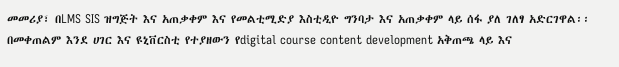መመሪያ፣ በLMS SIS ዝግጅት እና አጠቃቀም እና የመልቲሚድያ እስቲዲዮ ግንባታ እና አጠቃቀም ላይ ሰፋ ያለ ገለፃ አድርገዋል፡፡ በመቀጠልም እንደ ሀገር እና ዩኒቨርስቲ የተያዘውን የdigital course content development አቅጠጫ ላይ እና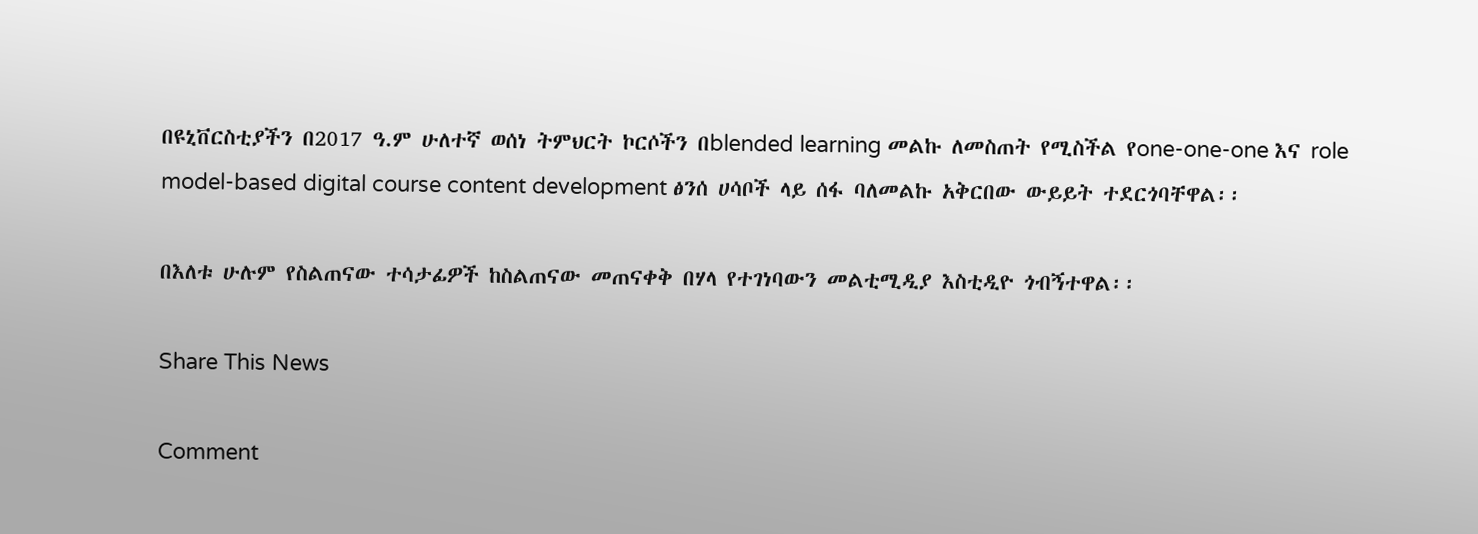በዩኒቨርስቲያችን በ2017 ዓ.ም ሁለተኛ ወሰነ ትምህርት ኮርሶችን በblended learning መልኩ ለመስጠት የሚስችል የone-one-one እና role model-based digital course content development ፅንሰ ሀሳቦች ላይ ሰፋ ባለመልኩ አቅርበው ውይይት ተደርጎባቸዋል፡፡

በእለቱ ሁሉም የስልጠናው ተሳታፊዎች ከስልጠናው መጠናቀቅ በሃላ የተገነባውን መልቲሚዲያ እስቲዲዮ ጎብኝተዋል፡፡

Share This News

Comment